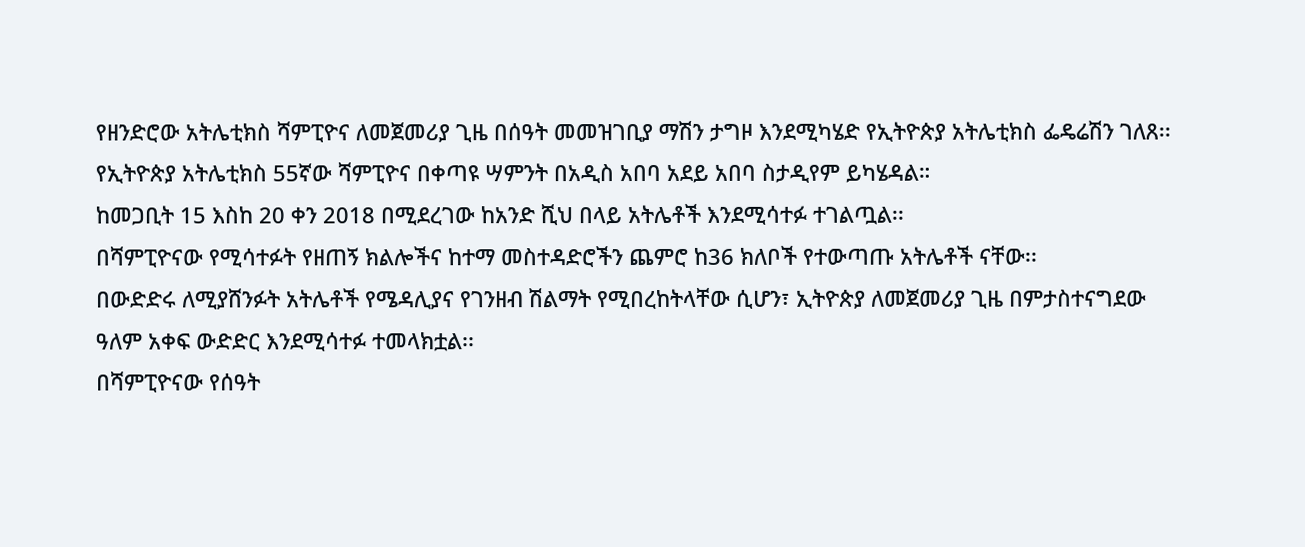የዘንድሮው አትሌቲክስ ሻምፒዮና ለመጀመሪያ ጊዜ በሰዓት መመዝገቢያ ማሽን ታግዞ እንደሚካሄድ የኢትዮጵያ አትሌቲክስ ፌዴሬሽን ገለጸ፡፡
የኢትዮጵያ አትሌቲክስ 55ኛው ሻምፒዮና በቀጣዩ ሣምንት በአዲስ አበባ አደይ አበባ ስታዲየም ይካሄዳል።
ከመጋቢት 15 እስከ 20 ቀን 2018 በሚደረገው ከአንድ ሺህ በላይ አትሌቶች እንደሚሳተፉ ተገልጧል፡፡
በሻምፒዮናው የሚሳተፉት የዘጠኝ ክልሎችና ከተማ መስተዳድሮችን ጨምሮ ከ36 ክለቦች የተውጣጡ አትሌቶች ናቸው፡፡
በውድድሩ ለሚያሸንፉት አትሌቶች የሜዳሊያና የገንዘብ ሽልማት የሚበረከትላቸው ሲሆን፣ ኢትዮጵያ ለመጀመሪያ ጊዜ በምታስተናግደው ዓለም አቀፍ ውድድር እንደሚሳተፉ ተመላክቷል፡፡
በሻምፒዮናው የሰዓት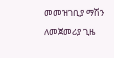መመዝገቢያ ማሽን ለመጀመሪያ ጊዜ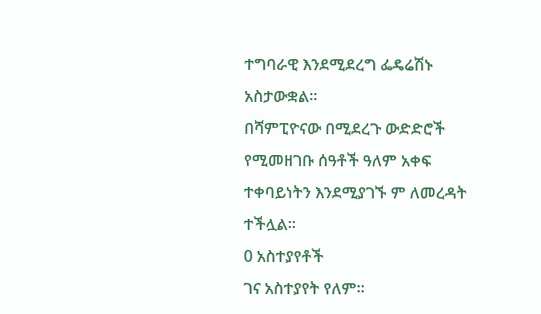ተግባራዊ እንደሚደረግ ፌዴሬሽኑ አስታውቋል፡፡
በሻምፒዮናው በሚደረጉ ውድድሮች የሚመዘገቡ ሰዓቶች ዓለም አቀፍ ተቀባይነትን እንደሚያገኙ ም ለመረዳት ተችሏል፡፡
0 አስተያየቶች
ገና አስተያየት የለም።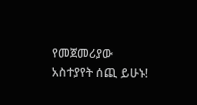የመጀመሪያው አስተያየት ሰጪ ይሁኑ!